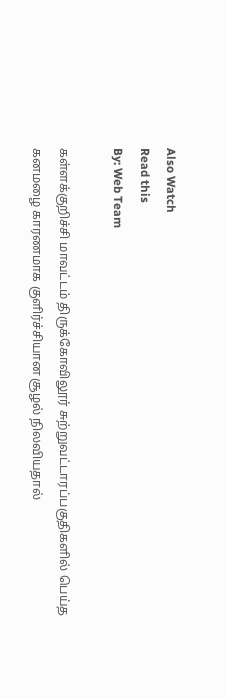Also Watch
Read this
By: Web Team

கள்ளக்குறிச்சி மாவட்டம் திருக்கோவிலூர் சுற்றுவட்டாரப்பகுதிகளில் பெய்த கனமழை காரணமாக குளிர்ச்சியான சூழல் நிலவியதால்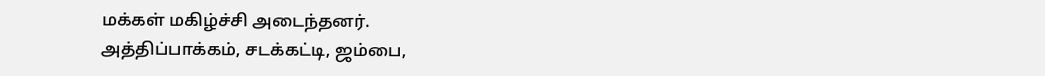மக்கள் மகிழ்ச்சி அடைந்தனர்.
அத்திப்பாக்கம், சடக்கட்டி, ஜம்பை,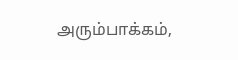அரும்பாக்கம்,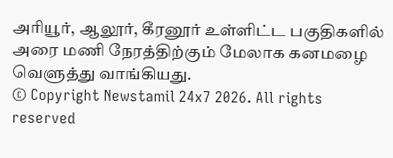அரியூர், ஆலூர், கீரனூர் உள்ளிட்ட பகுதிகளில் அரை மணி நேரத்திற்கும் மேலாக கனமழை வெளுத்து வாங்கியது.
© Copyright Newstamil 24x7 2026. All rights reserved